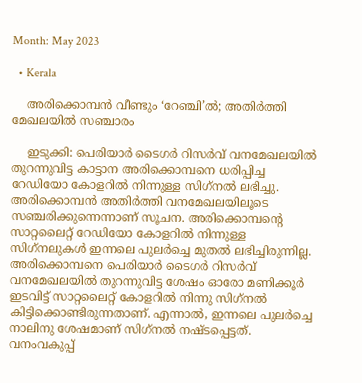Month: May 2023

  • Kerala

    അരിക്കൊമ്പന്‍ വീണ്ടും ‘റേഞ്ചി’ല്‍; അതിര്‍ത്തി മേഖലയില്‍ സഞ്ചാരം

    ഇടുക്കി: പെരിയാര്‍ ടൈഗര്‍ റിസര്‍വ് വനമേഖലയില്‍ തുറന്നുവിട്ട കാട്ടാന അരിക്കൊമ്പനെ ധരിപ്പിച്ച റേഡിയോ കോളറില്‍ നിന്നുള്ള സിഗ്‌നല്‍ ലഭിച്ചു. അരിക്കൊമ്പന്‍ അതിര്‍ത്തി വനമേഖലയിലൂടെ സഞ്ചരിക്കുന്നെന്നാണ് സൂചന. അരിക്കൊമ്പന്റെ സാറ്റലൈറ്റ് റേഡിയോ കോളറില്‍ നിന്നുള്ള സിഗ്‌നലുകള്‍ ഇന്നലെ പുലര്‍ച്ചെ മുതല്‍ ലഭിച്ചിരുന്നില്ല. അരിക്കൊമ്പനെ പെരിയാര്‍ ടൈഗര്‍ റിസര്‍വ് വനമേഖലയില്‍ തുറന്നുവിട്ട ശേഷം ഓരോ മണിക്കൂര്‍ ഇടവിട്ട് സാറ്റലൈറ്റ് കോളറില്‍ നിന്നു സിഗ്‌നല്‍ കിട്ടിക്കൊണ്ടിരുന്നതാണ്. എന്നാല്‍, ഇന്നലെ പുലര്‍ച്ചെ നാലിനു ശേഷമാണ് സിഗ്‌നല്‍ നഷ്ടപ്പെട്ടത്. വനംവകുപ്പ്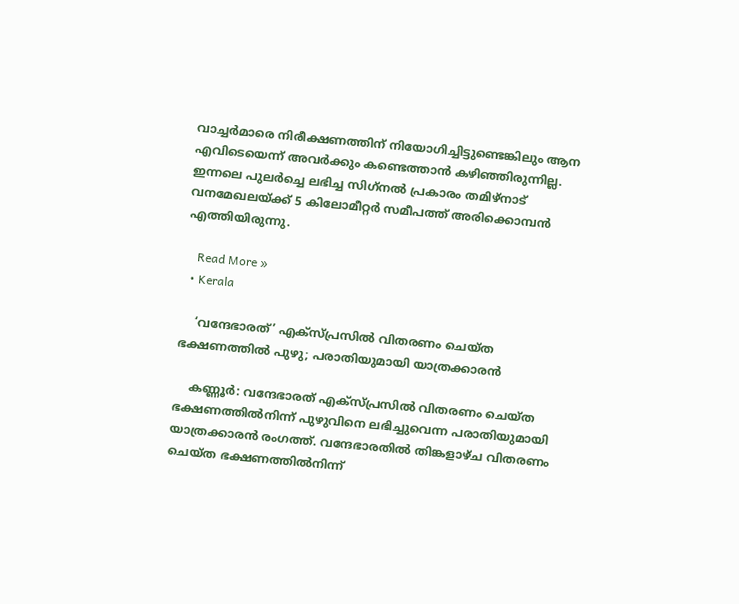വാച്ചര്‍മാരെ നിരീക്ഷണത്തിന് നിയോഗിച്ചിട്ടുണ്ടെങ്കിലും ആന എവിടെയെന്ന് അവര്‍ക്കും കണ്ടെത്താന്‍ കഴിഞ്ഞിരുന്നില്ല. ഇന്നലെ പുലര്‍ച്ചെ ലഭിച്ച സിഗ്‌നല്‍ പ്രകാരം തമിഴ്‌നാട് വനമേഖലയ്ക്ക് 5 കിലോമീറ്റര്‍ സമീപത്ത് അരിക്കൊമ്പന്‍ എത്തിയിരുന്നു.

    Read More »
  • Kerala

    ‘വന്ദേഭാരത്’ എക്‌സ്പ്രസില്‍ വിതരണം ചെയ്ത ഭക്ഷണത്തില്‍ പുഴു; പരാതിയുമായി യാത്രക്കാരന്‍

    കണ്ണൂര്‍: വന്ദേഭാരത് എക്‌സ്പ്രസില്‍ വിതരണം ചെയ്ത ഭക്ഷണത്തില്‍നിന്ന് പുഴുവിനെ ലഭിച്ചുവെന്ന പരാതിയുമായി യാത്രക്കാരന്‍ രംഗത്ത്. വന്ദേഭാരതില്‍ തിങ്കളാഴ്ച വിതരണം ചെയ്ത ഭക്ഷണത്തില്‍നിന്ന്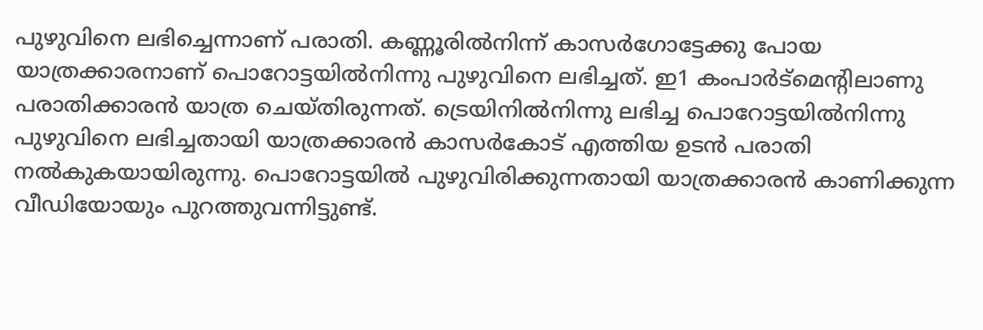പുഴുവിനെ ലഭിച്ചെന്നാണ് പരാതി. കണ്ണൂരില്‍നിന്ന് കാസര്‍ഗോട്ടേക്കു പോയ യാത്രക്കാരനാണ് പൊറോട്ടയില്‍നിന്നു പുഴുവിനെ ലഭിച്ചത്. ഇ1 കംപാര്‍ട്‌മെന്റിലാണു പരാതിക്കാരന്‍ യാത്ര ചെയ്തിരുന്നത്. ട്രെയിനില്‍നിന്നു ലഭിച്ച പൊറോട്ടയില്‍നിന്നു പുഴുവിനെ ലഭിച്ചതായി യാത്രക്കാരന്‍ കാസര്‍കോട് എത്തിയ ഉടന്‍ പരാതി നല്‍കുകയായിരുന്നു. പൊറോട്ടയില്‍ പുഴുവിരിക്കുന്നതായി യാത്രക്കാരന്‍ കാണിക്കുന്ന വീഡിയോയും പുറത്തുവന്നിട്ടുണ്ട്.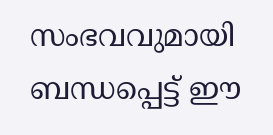സംഭവവുമായി ബന്ധപ്പെട്ട് ഈ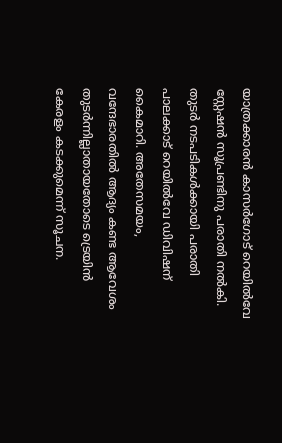യാത്രക്കാരന്‍ കാസര്‍ഗോട് റെയില്‍വേ സ്റ്റേഷന്‍ സൂപ്രണ്ടിനു പരാതി നല്‍കി. തുടര്‍ നടപടികള്‍ക്കായി പരാതി പാലക്കാട് റെയില്‍വേ ഡിവിഷന് കൈമാറി. അതേസമയം, വന്ദേഭാരതില്‍ ആദ്യം കണ്ട ആവേശം തുടര്‍ന്നില്ലാതായതോടെ ട്രെയിന്‍ കേരളം കടക്കുമെന്ന് സൂചന.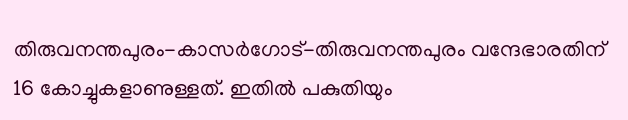തിരുവനന്തപുരം-കാസര്‍ഗോട്-തിരുവനന്തപുരം വന്ദേഭാരതിന് 16 കോച്ചുകളാണുള്ളത്. ഇതില്‍ പകുതിയും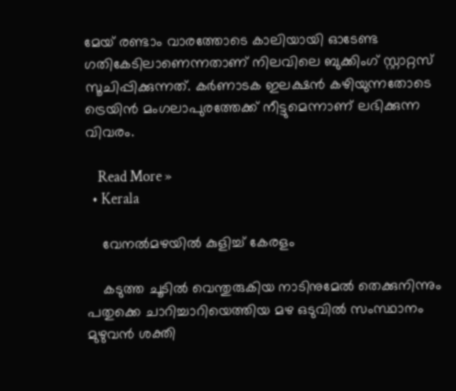മേയ് രണ്ടാം വാരത്തോടെ കാലിയായി ഓടേണ്ട ഗതികേടിലാണെന്നതാണ് നിലവിലെ ബുക്കിംഗ് സ്റ്റാറ്റസ് സൂചിപ്പിക്കുന്നത്. കര്‍ണാടക ഇലക്ഷന്‍ കഴിയുന്നതോടെ ട്രെയിന്‍ മംഗലാപുരത്തേക്ക് നീട്ടുമെന്നാണ് ലഭിക്കുന്ന വിവരം.

    Read More »
  • Kerala

    വേനൽമഴയിൽ കുളിച്ച് കേരളം

    കടുത്ത ചൂടിൽ വെന്തുരുകിയ നാടിനുമേൽ തെക്കുനിന്നും പതുക്കെ ചാറിച്ചാറിയെത്തിയ മഴ ഒടുവിൽ സംസ്ഥാനം മുഴുവൻ ശക്തി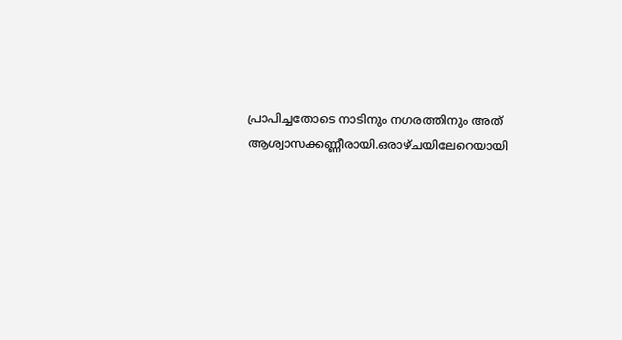പ്രാപിച്ചതോടെ നാടിനും നഗരത്തിനും അത് ആശ്വാസക്കണ്ണീരായി.ഒരാഴ്ചയിലേറെയായി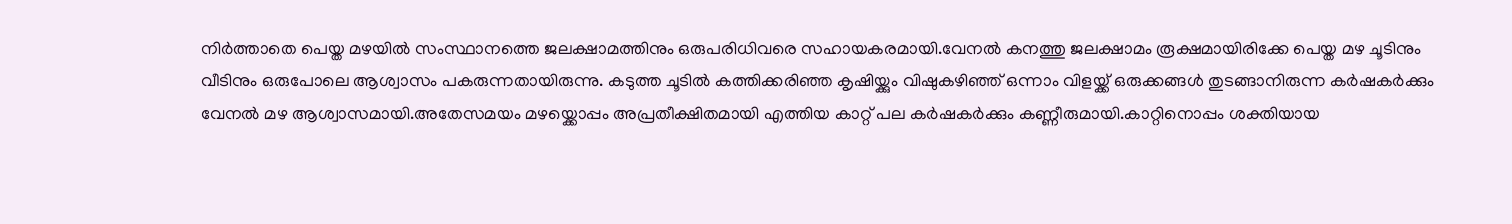നിർത്താതെ പെയ്ത മഴയിൽ സംസ്ഥാനത്തെ ജലക്ഷാമത്തിനും ഒരുപരിധിവരെ സഹായകരമായി.വേനൽ കനത്തു ജലക്ഷാമം രൂക്ഷമായിരിക്കേ പെയ്ത മഴ ചൂടിനും വീടിനും ഒരുപോലെ ആശ്വാസം പകരുന്നതായിരുന്നു. കടുത്ത ചൂടിൽ കത്തിക്കരിഞ്ഞ കൃഷിയ്ക്കും വിഷുകഴിഞ്ഞ് ഒന്നാം വിളയ്ക്ക് ഒരുക്കങ്ങൾ തുടങ്ങാനിരുന്ന കർഷകർക്കും വേനൽ മഴ ആശ്വാസമായി.അതേസമയം മഴയ്ക്കൊപ്പം അപ്രതീക്ഷിതമായി എത്തിയ കാറ്റ് പല കർഷകർക്കും കണ്ണീരുമായി.കാറ്റിനൊപ്പം ശക്തിയായ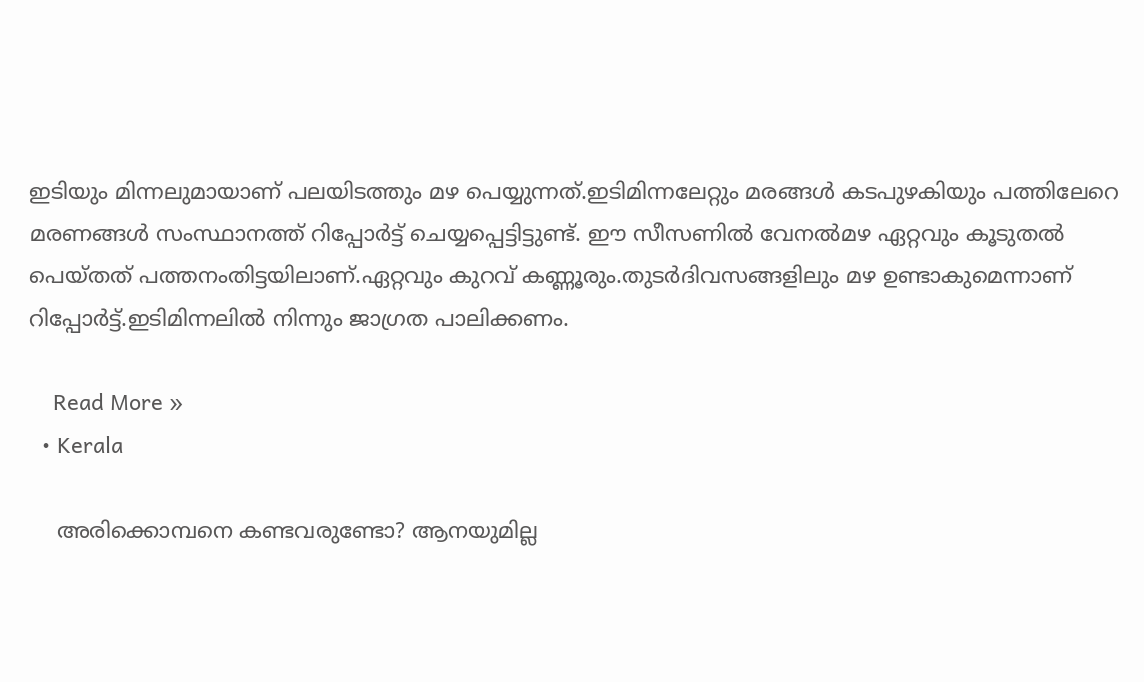ഇടിയും മിന്നലുമായാണ് പലയിടത്തും മഴ പെയ്യുന്നത്.ഇടിമിന്നലേറ്റും മരങ്ങൾ കടപുഴകിയും പത്തിലേറെ മരണങ്ങൾ സംസ്ഥാനത്ത് റിപ്പോർട്ട് ചെയ്യപ്പെട്ടിട്ടുണ്ട്. ഈ‌ സീസണിൽ വേനൽമഴ ഏറ്റവും കൂടുതൽ പെയ്തത് പത്തനംതിട്ടയിലാണ്.ഏറ്റവും കുറവ് കണ്ണൂരും.തുടർദിവസങ്ങളിലും മഴ ഉണ്ടാകുമെന്നാണ് റിപ്പോർട്ട്.ഇടിമിന്നലിൽ നിന്നും ജാഗ്രത പാലിക്കണം.

    Read More »
  • Kerala

    അരിക്കൊമ്പനെ കണ്ടവരുണ്ടോ? ആനയുമില്ല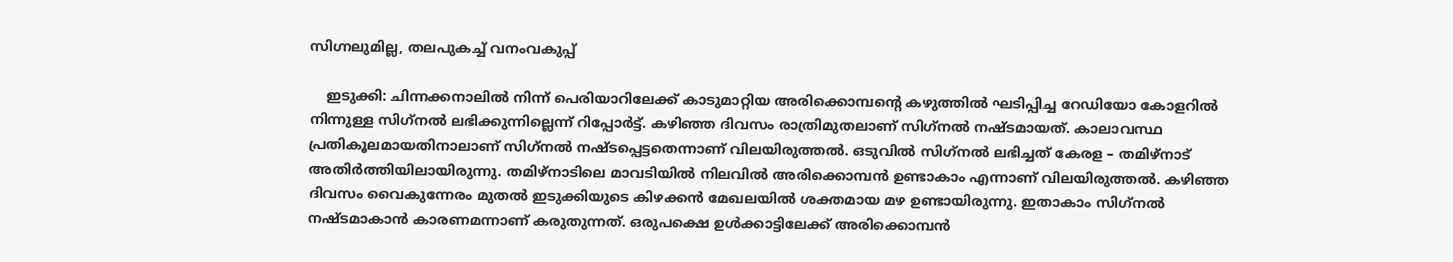സിഗ്നലുമില്ല, തലപുകച്ച് വനംവകുപ്പ്

    ഇടുക്കി: ചിന്നക്കനാലില്‍ നിന്ന് പെരിയാറിലേക്ക് കാടുമാറ്റിയ അരിക്കൊമ്പന്റെ കഴുത്തില്‍ ഘടിപ്പിച്ച റേഡിയോ കോളറില്‍ നിന്നുള്ള സിഗ്‌നല്‍ ലഭിക്കുന്നില്ലെന്ന് റിപ്പോര്‍ട്ട്. കഴിഞ്ഞ ദിവസം രാത്രിമുതലാണ് സിഗ്‌നല്‍ നഷ്ടമായത്. കാലാവസ്ഥ പ്രതികൂലമായതിനാലാണ് സിഗ്‌നല്‍ നഷ്ടപ്പെട്ടതെന്നാണ് വിലയിരുത്തല്‍. ഒടുവില്‍ സിഗ്‌നല്‍ ലഭിച്ചത് കേരള – തമിഴ്‌നാട് അതിര്‍ത്തിയിലായിരുന്നു. തമിഴ്‌നാടിലെ മാവടിയില്‍ നിലവില്‍ അരിക്കൊമ്പന്‍ ഉണ്ടാകാം എന്നാണ് വിലയിരുത്തല്‍. കഴിഞ്ഞ ദിവസം വൈകുന്നേരം മുതല്‍ ഇടുക്കിയുടെ കിഴക്കന്‍ മേഖലയില്‍ ശക്തമായ മഴ ഉണ്ടായിരുന്നു. ഇതാകാം സിഗ്‌നല്‍ നഷ്ടമാകാന്‍ കാരണമന്നാണ് കരുതുന്നത്. ഒരുപക്ഷെ ഉള്‍ക്കാട്ടിലേക്ക് അരിക്കൊമ്പന്‍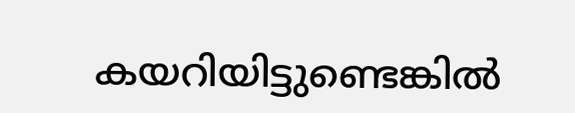കയറിയിട്ടുണ്ടെങ്കില്‍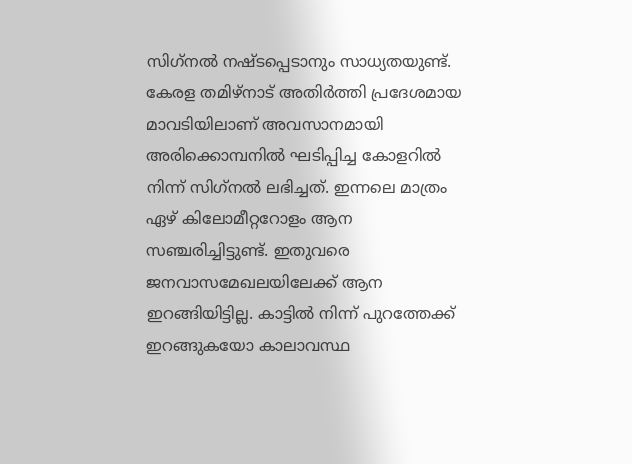സിഗ്‌നല്‍ നഷ്ടപ്പെടാനും സാധ്യതയുണ്ട്. കേരള തമിഴ്‌നാട് അതിര്‍ത്തി പ്രദേശമായ മാവടിയിലാണ് അവസാനമായി അരിക്കൊമ്പനില്‍ ഘടിപ്പിച്ച കോളറില്‍ നിന്ന് സിഗ്‌നല്‍ ലഭിച്ചത്. ഇന്നലെ മാത്രം ഏഴ് കിലോമീറ്ററോളം ആന സഞ്ചരിച്ചിട്ടുണ്ട്. ഇതുവരെ ജനവാസമേഖലയിലേക്ക് ആന ഇറങ്ങിയിട്ടില്ല. കാട്ടില്‍ നിന്ന് പുറത്തേക്ക് ഇറങ്ങുകയോ കാലാവസ്ഥ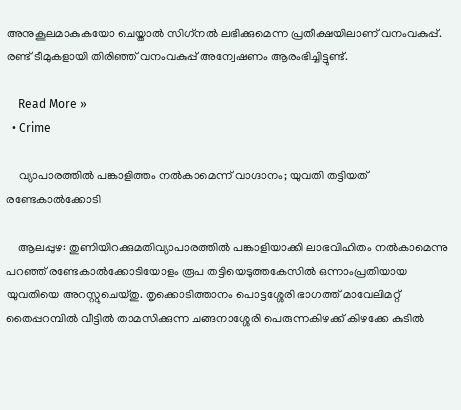അനുകൂലമാകുകയോ ചെയ്താല്‍ സിഗ്‌നല്‍ ലഭിക്കുമെന്ന പ്രതീക്ഷയിലാണ് വനംവകുപ്പ്. രണ്ട് ടീമുകളായി തിരിഞ്ഞ് വനംവകുപ്പ് അന്വേഷണം ആരംഭിച്ചിട്ടുണ്ട്.

    Read More »
  • Crime

    വ്യാപാരത്തില്‍ പങ്കാളിത്തം നല്‍കാമെന്ന് വാഗ്ദാനം; യുവതി തട്ടിയത് രണ്ടേകാല്‍ക്കോടി

    ആലപ്പുഴ: തുണിയിറക്കുമതിവ്യാപാരത്തില്‍ പങ്കാളിയാക്കി ലാഭവിഹിതം നല്‍കാമെന്നു പറഞ്ഞ് രണ്ടേകാല്‍ക്കോടിയോളം രൂപ തട്ടിയെടുത്തകേസില്‍ ഒന്നാംപ്രതിയായ യുവതിയെ അറസ്റ്റുചെയ്തു. തൃക്കൊടിത്താനം പൊട്ടശ്ശേരി ഭാഗത്ത് മാവേലിമറ്റ് തൈപ്പറമ്പില്‍ വീട്ടില്‍ താമസിക്കുന്ന ചങ്ങനാശ്ശേരി പെരുന്നകിഴക്ക് കിഴക്കേ കുടില്‍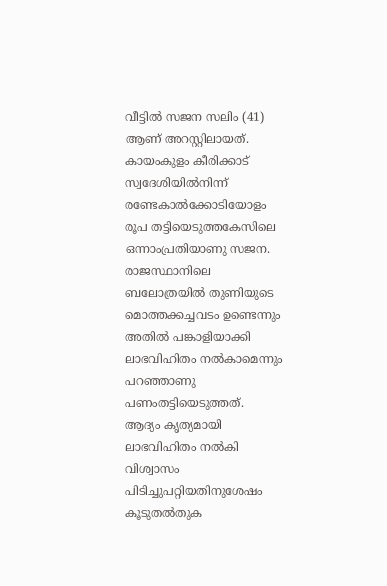വീട്ടില്‍ സജന സലിം (41) ആണ് അറസ്റ്റിലായത്. കായംകുളം കീരിക്കാട് സ്വദേശിയില്‍നിന്ന് രണ്ടേകാല്‍ക്കോടിയോളം രൂപ തട്ടിയെടുത്തകേസിലെ ഒന്നാംപ്രതിയാണു സജന. രാജസ്ഥാനിലെ ബലോത്രയില്‍ തുണിയുടെ മൊത്തക്കച്ചവടം ഉണ്ടെന്നും അതില്‍ പങ്കാളിയാക്കി ലാഭവിഹിതം നല്‍കാമെന്നും പറഞ്ഞാണു പണംതട്ടിയെടുത്തത്. ആദ്യം കൃത്യമായി ലാഭവിഹിതം നല്‍കി വിശ്വാസം പിടിച്ചുപറ്റിയതിനുശേഷം കൂടുതല്‍തുക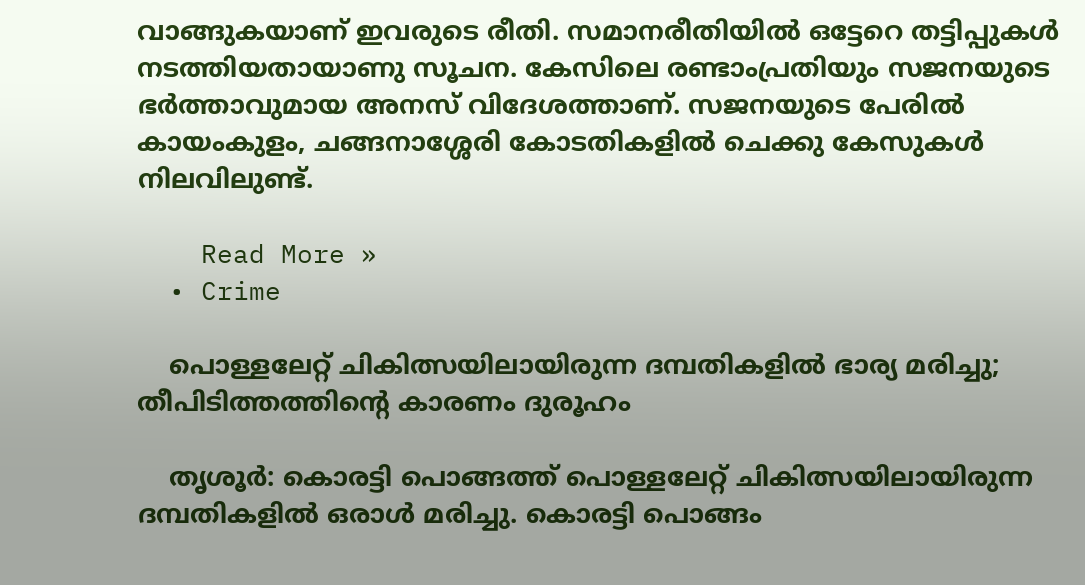വാങ്ങുകയാണ് ഇവരുടെ രീതി. സമാനരീതിയില്‍ ഒട്ടേറെ തട്ടിപ്പുകള്‍ നടത്തിയതായാണു സൂചന. കേസിലെ രണ്ടാംപ്രതിയും സജനയുടെ ഭര്‍ത്താവുമായ അനസ് വിദേശത്താണ്. സജനയുടെ പേരില്‍ കായംകുളം, ചങ്ങനാശ്ശേരി കോടതികളില്‍ ചെക്കു കേസുകള്‍ നിലവിലുണ്ട്.

    Read More »
  • Crime

    പൊള്ളലേറ്റ് ചികിത്സയിലായിരുന്ന ദമ്പതികളില്‍ ഭാര്യ മരിച്ചു; തീപിടിത്തത്തിന്റെ കാരണം ദുരൂഹം

    തൃശൂര്‍: കൊരട്ടി പൊങ്ങത്ത് പൊള്ളലേറ്റ് ചികിത്സയിലായിരുന്ന ദമ്പതികളില്‍ ഒരാള്‍ മരിച്ചു. കൊരട്ടി പൊങ്ങം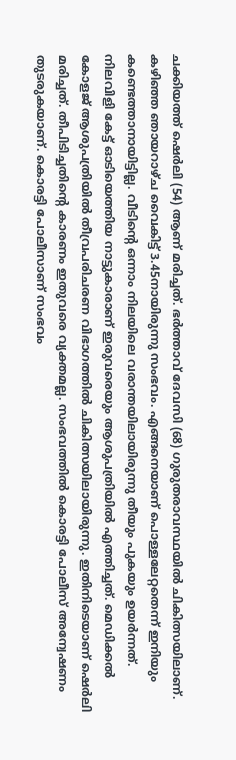ചക്കിയത്ത് ഷെര്‍ലി (54) ആണ് മരിച്ചത്. ഭര്‍ത്താവ് ദേവസി (68) ഗുരുതരാവസ്ഥയില്‍ ചികിത്സയിലാണ്. കഴിഞ്ഞ ഞായറാഴ്ച വൈകിട്ട് 3.45നായിരുന്നു സംഭവം. എങ്ങനെയാണ് പൊള്ളലേറ്റതെന്ന് ഇനിയും കണ്ടെത്താനായിട്ടില്ല. വീടിന്റെ ഒന്നാം നിലയിലെ വരാന്തയിലായിരുന്നു തീയും പുകയും ഉയര്‍ന്നത്. നിലവിളി കേട്ട് ഓടിയെത്തിയ നാട്ടുകാരാണ് ഇരുവരെയും ആശുപത്രിയില്‍ എത്തിച്ചത്. മെഡിക്കല്‍ കോളജ് ആശുപത്രിയില്‍ തീവ്രപരിചരണ വിഭാഗത്തില്‍ ചികിത്സയിലായിരുന്നു. ഇതിനിടെയാണ് ഷെര്‍ലി മരിച്ചത്. തീപിടിച്ചതിന്റെ കാരണം ഇതുവരെ വ്യക്തമല്ല. സംഭവത്തില്‍ കൊരട്ടി പോലീസ് അന്വേഷണം തുടരുകയാണ്. കൊരട്ടി പോലീസാണ് സംഭവം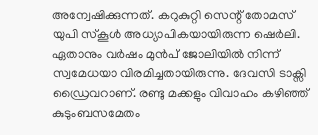അന്വേഷിക്കുന്നത്. കറുകുറ്റി സെന്റ് തോമസ് യുപി സ്‌കൂള്‍ അധ്യാപികയായിരുന്ന ഷെര്‍ലി. ഏതാനും വര്‍ഷം മുന്‍പ് ജോലിയില്‍ നിന്ന് സ്വമേധയാ വിരമിച്ചതായിരുന്നു. ദേവസി ടാക്സി ഡ്രൈവറാണ്. രണ്ടു മക്കളും വിവാഹം കഴിഞ്ഞ് കുടുംബസമേതം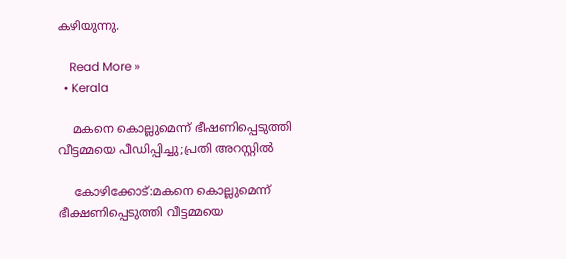കഴിയുന്നു.

    Read More »
  • Kerala

    മകനെ കൊല്ലുമെന്ന് ഭീഷണിപ്പെടുത്തി വീട്ടമ്മയെ പീഡിപ്പിച്ചു;പ്രതി അറസ്റ്റിൽ

    കോഴിക്കോട്:മകനെ കൊല്ലുമെന്ന് ഭീക്ഷണിപ്പെടുത്തി വീട്ടമ്മയെ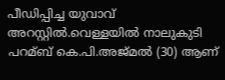പീഡിപ്പിച്ച യുവാവ് അറസ്റ്റിൽ.വെള്ളയില്‍ നാലുകുടി പറമ്ബ് കെ.പി.അജ്മല്‍ (30) ആണ്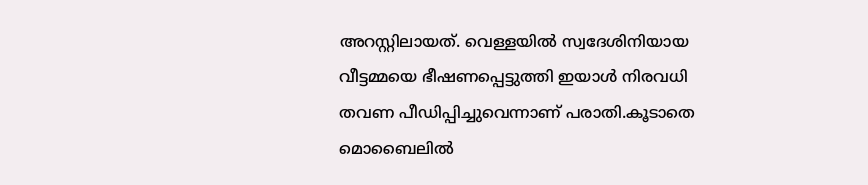അറസ്റ്റിലായത്. വെള്ളയില്‍ സ്വദേശിനിയായ വീട്ടമ്മയെ ഭീഷണപ്പെട്ടുത്തി ഇയാൾ നിരവധി തവണ പീഡിപ്പിച്ചുവെന്നാണ് പരാതി.കൂടാതെ മൊബൈലില്‍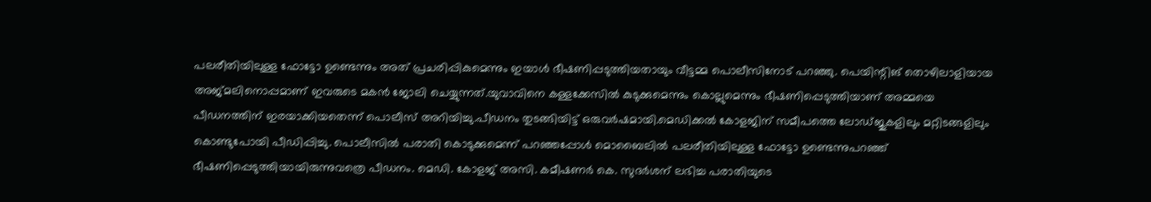പലരീതിയിലുള്ള ഫോട്ടോ ഉണ്ടെന്നും അത് പ്രചരിപ്പികുമെന്നും ഇയാള്‍ ഭീഷണിപ്പടുത്തിയതായും വീട്ടമ്മ പൊലീസിനോട് പറഞ്ഞു. പെയിന്റിങ് തൊഴിലാളിയായ അജ്മലിനൊപ്പമാണ് ഇവരുടെ മകൻ ജോലി ചെയ്യുന്നത്.യുവാവിനെ കള്ളക്കേസില്‍ കുടുക്കുമെന്നും കൊല്ലുമെന്നും ഭീഷണിപ്പെടുത്തിയാണ് അമ്മയെ പീഡനത്തിന് ഇരയാക്കിയതെന്ന് പൊലീസ് അറിയിച്ചു.പീഡനം തുടങ്ങിയിട്ട് ഒരുവര്‍ഷമായി.മെഡിക്കല്‍ കോളജിന് സമീപത്തെ ലോഡ്ജുകളിലും മറ്റിടങ്ങളിലും കൊണ്ടുപോയി പീഡിപ്പിച്ചു. പൊലീസില്‍ പരാതി കൊടുക്കുമെന്ന് പറഞ്ഞപ്പോള്‍ മൊബൈലില്‍ പലരീതിയിലുള്ള ഫോട്ടോ ഉണ്ടെന്നുപറഞ്ഞ് ഭീഷണിപ്പെടുത്തിയായിരുന്നുവത്രെ പീഡനം. മെഡി. കോളജ് അസി. കമീഷണര്‍ കെ. സുദര്‍ശന് ലഭിച്ച പരാതിയുടെ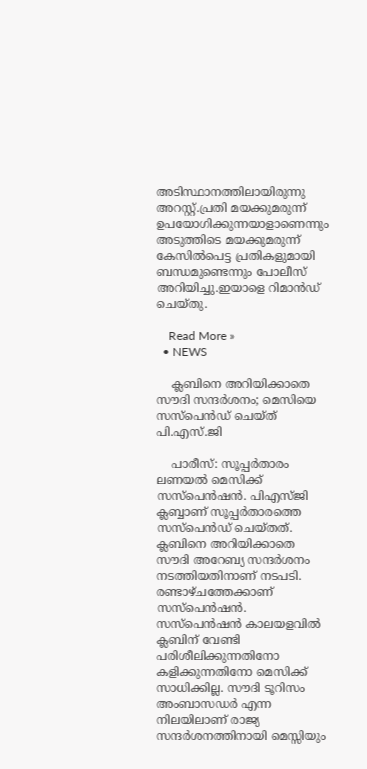അടിസ്ഥാനത്തിലായിരുന്നു അറസ്റ്റ്.പ്രതി മയക്കുമരുന്ന് ഉപയോഗിക്കുന്നയാളാണെന്നും അടുത്തിടെ മയക്കുമരുന്ന് കേസില്‍പെട്ട പ്രതികളുമായി ബന്ധമുണ്ടെന്നും പോലീസ് അറിയിച്ചു.ഇയാളെ റിമാൻഡ് ചെയ്തു.

    Read More »
  • NEWS

    ക്ലബിനെ അറിയിക്കാതെ സൗദി സന്ദര്‍ശനം; മെസിയെ സസ്പെന്‍ഡ് ചെയ്ത് പി.എസ്.ജി

    പാരീസ്: സൂപ്പര്‍താരം ലണയല്‍ മെസിക്ക് സസ്‌പെന്‍ഷന്‍. പിഎസ്ജി ക്ലബ്ബാണ് സൂപ്പര്‍താരത്തെ സസ്‌പെന്‍ഡ് ചെയ്തത്. ക്ലബിനെ അറിയിക്കാതെ സൗദി അറേബ്യ സന്ദര്‍ശനം നടത്തിയതിനാണ് നടപടി. രണ്ടാഴ്ചത്തേക്കാണ് സസ്‌പെന്‍ഷന്‍. സസ്പെന്‍ഷന്‍ കാലയളവില്‍ ക്ലബിന് വേണ്ടി പരിശീലിക്കുന്നതിനോ കളിക്കുന്നതിനോ മെസിക്ക് സാധിക്കില്ല. സൗദി ടൂറിസം അംബാസഡര്‍ എന്ന നിലയിലാണ് രാജ്യ സന്ദര്‍ശനത്തിനായി മെസ്സിയും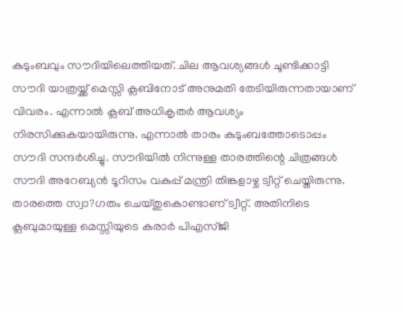കുടുംബവും സൗദിയിലെത്തിയത്. ചില ആവശ്യങ്ങള്‍ ചൂണ്ടിക്കാട്ടി സൗദി യാത്രയ്ക്ക് മെസ്സി ക്ലബിനോട് അനുമതി തേടിയിരുന്നതായാണ് വിവരം. എന്നാല്‍ ക്ലബ് അധികൃതര്‍ ആവശ്യം നിരസിക്കുകയായിരുന്നു. എന്നാല്‍ താരം കുടുംബത്തോടൊപ്പം സൗദി സന്ദര്‍ശിച്ചു. സൗദിയില്‍ നിന്നുള്ള താരത്തിന്റെ ചിത്രങ്ങള്‍ സൗദി അറേബ്യന്‍ ടൂറിസം വകുപ്പ് മന്ത്രി തിങ്കളാഴ്ച ട്വീറ്റ് ചെയ്തിരുന്നു. താരത്തെ സ്വാ?ഗതം ചെയ്തുകൊണ്ടാണ് ട്വീറ്റ്. അതിനിടെ ക്ലബുമായുള്ള മെസ്സിയുടെ കരാര്‍ പിഎസ്ജി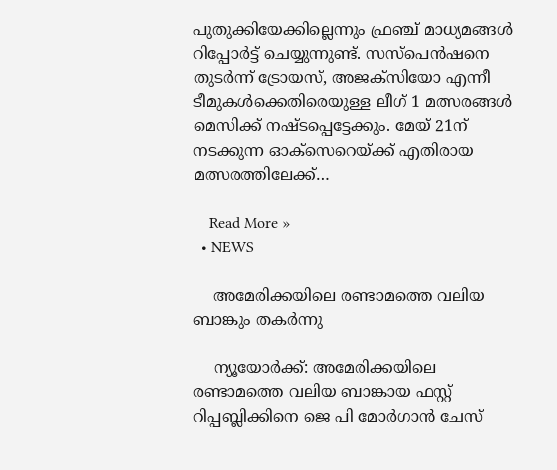പുതുക്കിയേക്കില്ലെന്നും ഫ്രഞ്ച് മാധ്യമങ്ങള്‍ റിപ്പോര്‍ട്ട് ചെയ്യുന്നുണ്ട്. സസ്‌പെന്‍ഷനെ തുടര്‍ന്ന് ട്രോയസ്, അജക്‌സിയോ എന്നീ ടീമുകള്‍ക്കെതിരെയുള്ള ലീഗ് 1 മത്സരങ്ങള്‍ മെസിക്ക് നഷ്ടപ്പെട്ടേക്കും. മേയ് 21ന് നടക്കുന്ന ഓക്‌സെറെയ്ക്ക് എതിരായ മത്സരത്തിലേക്ക്…

    Read More »
  • NEWS

    അമേരിക്കയിലെ രണ്ടാമത്തെ വലിയ ബാങ്കും തകർന്നു

    ന്യൂയോർക്ക്: അമേരിക്കയിലെ രണ്ടാമത്തെ വലിയ ബാങ്കായ ഫസ്റ്റ് റിപ്പബ്ലിക്കിനെ ജെ പി മോര്‍ഗാന്‍ ചേസ്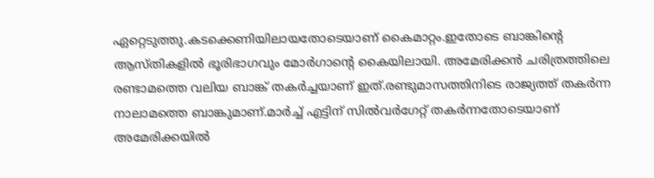ഏറ്റെടുത്തു.കടക്കെണിയിലായതോടെയാണ് കൈമാറ്റം.ഇതോടെ ബാങ്കിന്റെ ആസ്തികളില്‍ ഭൂരിഭാഗവും മോര്‍ഗാന്റെ കൈയിലായി. അമേരിക്കന്‍ ചരിത്രത്തിലെ രണ്ടാമത്തെ വലിയ ബാങ്ക് തകര്‍ച്ചയാണ് ഇത്.രണ്ടുമാസത്തിനിടെ രാജ്യത്ത് തകര്‍ന്ന നാലാമത്തെ ബാങ്കുമാണ്.മാര്‍ച്ച്‌ എട്ടിന് സില്‍വര്‍ഗേറ്റ് തകര്‍ന്നതോടെയാണ് അമേരിക്കയില്‍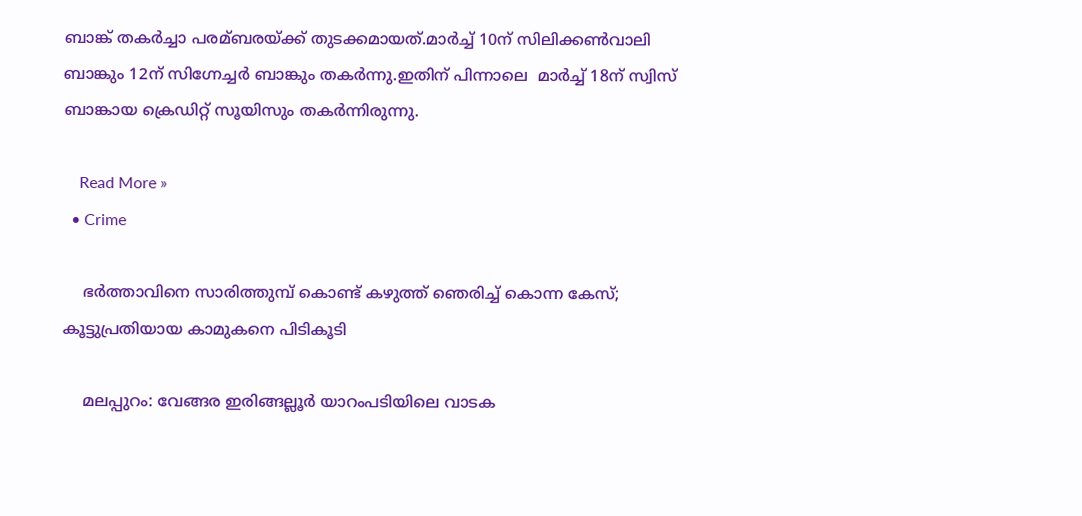ബാങ്ക് തകര്‍ച്ചാ പരമ്ബരയ്ക്ക് തുടക്കമായത്.മാര്‍ച്ച്‌ 10ന് സിലിക്കണ്‍വാലി ബാങ്കും 12ന് സിഗ്നേച്ചര്‍ ബാങ്കും തകര്‍ന്നു.ഇതിന് പിന്നാലെ ‍ മാർച്ച് 18ന് സ്വിസ് ബാങ്കായ ക്രെഡിറ്റ് സൂയിസും തകര്‍ന്നിരുന്നു.

    Read More »
  • Crime

    ഭര്‍ത്താവിനെ സാരിത്തുമ്പ് കൊണ്ട് കഴുത്ത് ഞെരിച്ച് കൊന്ന കേസ്; കൂട്ടുപ്രതിയായ കാമുകനെ പിടികൂടി

    മലപ്പുറം: വേങ്ങര ഇരിങ്ങല്ലൂര്‍ യാറംപടിയിലെ വാടക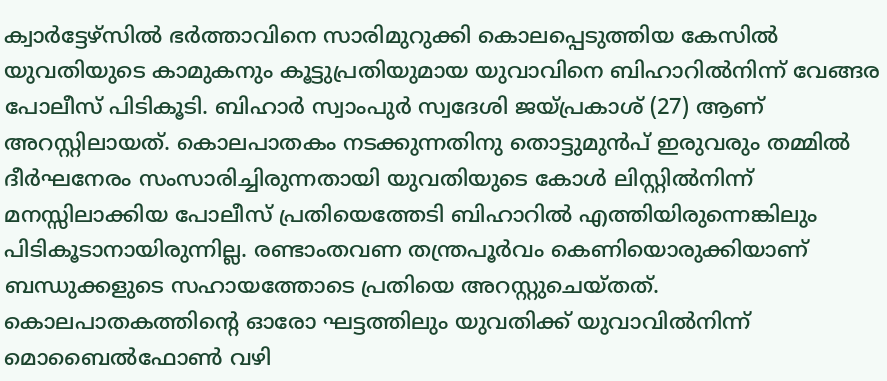ക്വാര്‍ട്ടേഴ്സില്‍ ഭര്‍ത്താവിനെ സാരിമുറുക്കി കൊലപ്പെടുത്തിയ കേസില്‍ യുവതിയുടെ കാമുകനും കൂട്ടുപ്രതിയുമായ യുവാവിനെ ബിഹാറില്‍നിന്ന് വേങ്ങര പോലീസ് പിടികൂടി. ബിഹാര്‍ സ്വാംപുര്‍ സ്വദേശി ജയ്പ്രകാശ് (27) ആണ് അറസ്റ്റിലായത്. കൊലപാതകം നടക്കുന്നതിനു തൊട്ടുമുന്‍പ് ഇരുവരും തമ്മില്‍ ദീര്‍ഘനേരം സംസാരിച്ചിരുന്നതായി യുവതിയുടെ കോള്‍ ലിസ്റ്റില്‍നിന്ന് മനസ്സിലാക്കിയ പോലീസ് പ്രതിയെത്തേടി ബിഹാറില്‍ എത്തിയിരുന്നെങ്കിലും പിടികൂടാനായിരുന്നില്ല. രണ്ടാംതവണ തന്ത്രപൂര്‍വം കെണിയൊരുക്കിയാണ് ബന്ധുക്കളുടെ സഹായത്തോടെ പ്രതിയെ അറസ്റ്റുചെയ്തത്. കൊലപാതകത്തിന്റെ ഓരോ ഘട്ടത്തിലും യുവതിക്ക് യുവാവില്‍നിന്ന് മൊബൈല്‍ഫോണ്‍ വഴി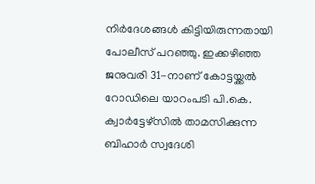നിര്‍ദേശങ്ങള്‍ കിട്ടിയിരുന്നതായി പോലീസ് പറഞ്ഞു. ഇക്കഴിഞ്ഞ ജനുവരി 31-നാണ് കോട്ടയ്ക്കല്‍ റോഡിലെ യാറംപടി പി.കെ. ക്വാര്‍ട്ടേഴ്സില്‍ താമസിക്കുന്ന ബിഹാര്‍ സ്വദേശി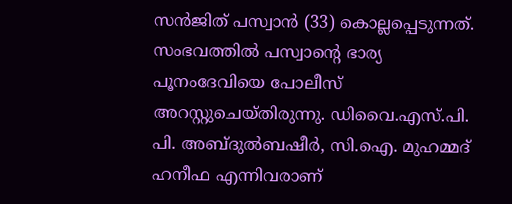സന്‍ജിത് പസ്വാന്‍ (33) കൊല്ലപ്പെടുന്നത്. സംഭവത്തില്‍ പസ്വാന്റെ ഭാര്യ പൂനംദേവിയെ പോലീസ് അറസ്റ്റുചെയ്തിരുന്നു. ഡിവൈ.എസ്.പി. പി. അബ്ദുല്‍ബഷീര്‍, സി.ഐ. മുഹമ്മദ് ഹനീഫ എന്നിവരാണ്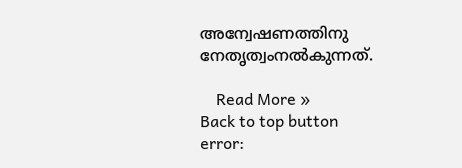അന്വേഷണത്തിനു നേതൃത്വംനല്‍കുന്നത്.

    Read More »
Back to top button
error: